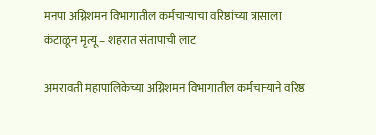मनपा अग्निशमन विभागातील कर्मचाऱ्याचा वरिष्ठांच्या त्रासाला कंटाळून मृत्यू – शहरात संतापाची लाट

अमरावती महापालिकेच्या अग्निशमन विभागातील कर्मचाऱ्याने वरिष्ठ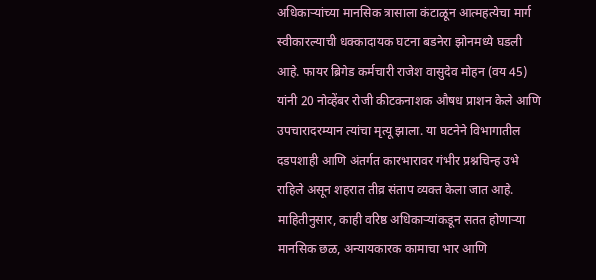अधिकाऱ्यांच्या मानसिक त्रासाला कंटाळून आत्महत्येचा मार्ग स्वीकारल्याची धक्कादायक घटना बडनेरा झोनमध्ये घडली आहे. फायर ब्रिगेड कर्मचारी राजेश वासुदेव मोहन (वय 45) यांनी 20 नोव्हेंबर रोजी कीटकनाशक औषध प्राशन केले आणि उपचारादरम्यान त्यांचा मृत्यू झाला. या घटनेने विभागातील दडपशाही आणि अंतर्गत कारभारावर गंभीर प्रश्नचिन्ह उभे राहिले असून शहरात तीव्र संताप व्यक्त केला जात आहे.
माहितीनुसार, काही वरिष्ठ अधिकाऱ्यांकडून सतत होणाऱ्या मानसिक छळ, अन्यायकारक कामाचा भार आणि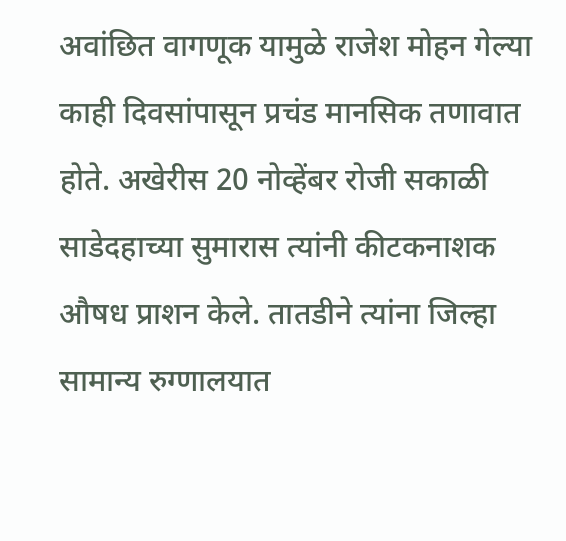अवांछित वागणूक यामुळे राजेश मोहन गेल्या काही दिवसांपासून प्रचंड मानसिक तणावात होते. अखेरीस 20 नोव्हेंबर रोजी सकाळी साडेदहाच्या सुमारास त्यांनी कीटकनाशक औषध प्राशन केले. तातडीने त्यांना जिल्हा सामान्य रुग्णालयात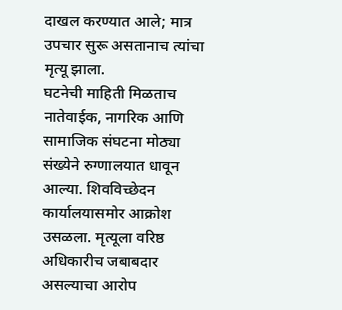दाखल करण्यात आले; मात्र उपचार सुरू असतानाच त्यांचा मृत्यू झाला.
घटनेची माहिती मिळताच नातेवाईक, नागरिक आणि सामाजिक संघटना मोठ्या संख्येने रुग्णालयात धावून आल्या. शिवविच्छेदन कार्यालयासमोर आक्रोश उसळला. मृत्यूला वरिष्ठ अधिकारीच जबाबदार असल्याचा आरोप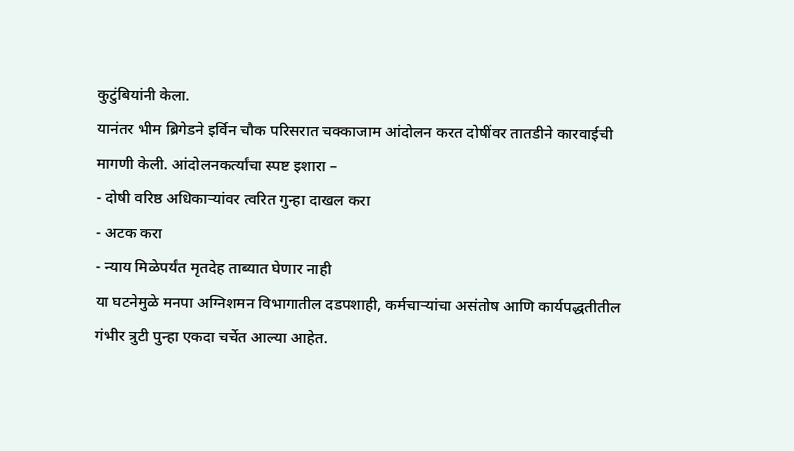कुटुंबियांनी केला.
यानंतर भीम ब्रिगेडने इर्विन चौक परिसरात चक्काजाम आंदोलन करत दोषींवर तातडीने कारवाईची मागणी केली. आंदोलनकर्त्यांचा स्पष्ट इशारा –
- दोषी वरिष्ठ अधिकाऱ्यांवर त्वरित गुन्हा दाखल करा
- अटक करा
- न्याय मिळेपर्यंत मृतदेह ताब्यात घेणार नाही
या घटनेमुळे मनपा अग्निशमन विभागातील दडपशाही, कर्मचाऱ्यांचा असंतोष आणि कार्यपद्धतीतील गंभीर त्रुटी पुन्हा एकदा चर्चेत आल्या आहेत.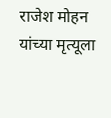राजेश मोहन यांच्या मृत्यूला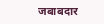जबाबदार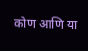कोण आणि या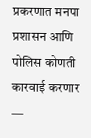प्रकरणात मनपा प्रशासन आणि पोलिस कोणती कारवाई करणार —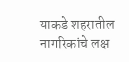याकडे शहरातील नागरिकांचे लक्ष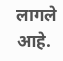लागले आहे.